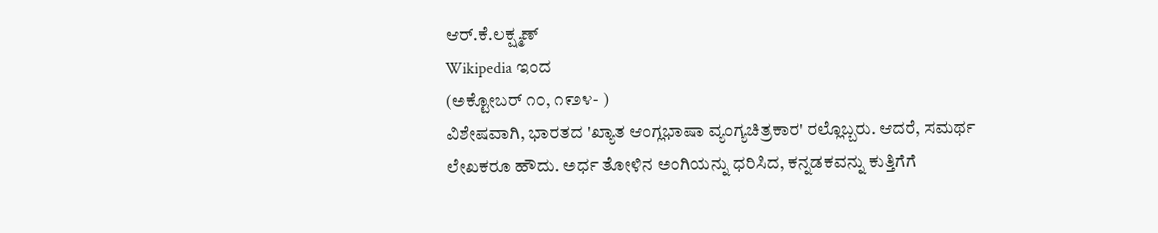ಆರ್.ಕೆ.ಲಕ್ಷ್ಮಣ್
Wikipedia ಇಂದ
(ಅಕ್ಟೋಬರ್ ೧೦, ೧೯೨೪- )
ವಿಶೇಷವಾಗಿ, ಭಾರತದ 'ಖ್ಯಾತ ಆಂಗ್ಲಭಾಷಾ ವ್ಯಂಗ್ಯಚಿತ್ರಕಾರ' ರಲ್ಲೊಬ್ಬರು. ಆದರೆ, ಸಮರ್ಥ ಲೇಖಕರೂ ಹೌದು. ಅರ್ಧ ತೋಳಿನ ಅಂಗಿಯನ್ನು ಧರಿಸಿದ, ಕನ್ನಡಕವನ್ನು ಕುತ್ತಿಗೆಗೆ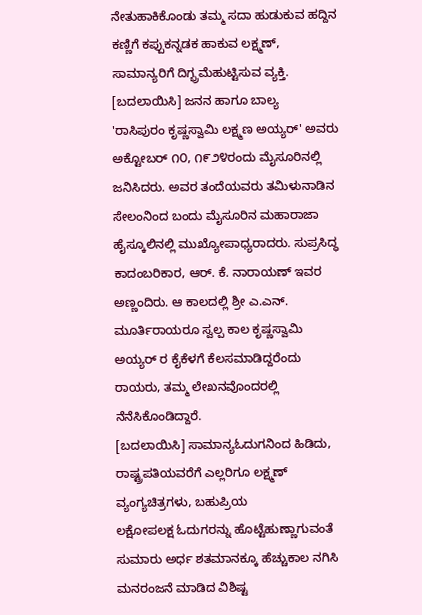ನೇತುಹಾಕಿಕೊಂಡು ತಮ್ಮ ಸದಾ ಹುಡುಕುವ ಹದ್ದಿನ ಕಣ್ಣಿಗೆ ಕಪ್ಪುಕನ್ನಡಕ ಹಾಕುವ ಲಕ್ಷ್ಮಣ್, ಸಾಮಾನ್ಯರಿಗೆ ದಿಗ್ಭ್ರಮೆಹುಟ್ಟಿಸುವ ವ್ಯಕ್ತಿ.
[ಬದಲಾಯಿಸಿ] ಜನನ ಹಾಗೂ ಬಾಲ್ಯ
'ರಾಸಿಪುರಂ ಕೃಷ್ಣಸ್ವಾಮಿ ಲಕ್ಷ್ಮಣ ಅಯ್ಯರ್' ಅವರು ಅಕ್ಟೋಬರ್ ೧೦, ೧೯೨೪ರಂದು ಮೈಸೂರಿನಲ್ಲಿ ಜನಿಸಿದರು. ಅವರ ತಂದೆಯವರು ತಮಿಳುನಾಡಿನ ಸೇಲಂನಿಂದ ಬಂದು ಮೈಸೂರಿನ ಮಹಾರಾಜಾ ಹೈಸ್ಕೂಲಿನಲ್ಲಿ ಮುಖ್ಯೋಪಾಧ್ಯರಾದರು. ಸುಪ್ರಸಿದ್ಧ ಕಾದಂಬರಿಕಾರ, ಆರ್. ಕೆ. ನಾರಾಯಣ್ ಇವರ ಅಣ್ಣಂದಿರು. ಆ ಕಾಲದಲ್ಲಿ ಶ್ರೀ ಎ.ಎನ್. ಮೂರ್ತಿರಾಯರೂ ಸ್ವಲ್ಪ ಕಾಲ ಕೃಷ್ಣಸ್ವಾಮಿ ಅಯ್ಯರ್ ರ ಕೈಕೆಳಗೆ ಕೆಲಸಮಾಡಿದ್ದರೆಂದು ರಾಯರು, ತಮ್ಮ ಲೇಖನವೊಂದರಲ್ಲಿ ನೆನೆಸಿಕೊಂಡಿದ್ದಾರೆ.
[ಬದಲಾಯಿಸಿ] ಸಾಮಾನ್ಯಓದುಗನಿಂದ ಹಿಡಿದು, ರಾಷ್ಟ್ರಪತಿಯವರೆಗೆ ಎಲ್ಲರಿಗೂ ಲಕ್ಷ್ಮಣ್ ವ್ಯಂಗ್ಯಚಿತ್ರಗಳು, ಬಹುಪ್ರಿಯ
ಲಕ್ಷೋಪಲಕ್ಷ ಓದುಗರನ್ನು ಹೊಟ್ಟೆಹುಣ್ಣಾಗುವಂತೆ ಸುಮಾರು ಅರ್ಧ ಶತಮಾನಕ್ಕೂ ಹೆಚ್ಚುಕಾಲ ನಗಿಸಿ ಮನರಂಜನೆ ಮಾಡಿದ ವಿಶಿಷ್ಟ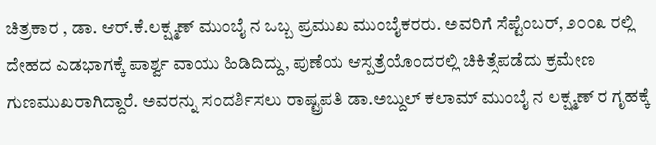ಚಿತ್ರಕಾರ , ಡಾ. ಆರ್.ಕೆ.ಲಕ್ಷ್ಮಣ್ ಮುಂಬೈ ನ ಒಬ್ಬ ಪ್ರಮುಖ ಮುಂಬೈಕರರು. ಅವರಿಗೆ ಸೆಪ್ಟೆಂಬರ್, ೨೦೦೩ ರಲ್ಲಿ ದೇಹದ ಎಡಭಾಗಕ್ಕೆ ಪಾರ್ಶ್ವ ವಾಯು ಹಿಡಿದಿದ್ದು, ಪುಣೆಯ ಆಸ್ಪತ್ರೆಯೊಂದರಲ್ಲಿ ಚಿಕಿತ್ಸೆಪಡೆದು ಕ್ರಮೇಣ ಗುಣಮುಖರಾಗಿದ್ದಾರೆ. ಅವರನ್ನು ಸಂದರ್ಶಿಸಲು ರಾಷ್ಟ್ರಪತಿ ಡಾ.ಅಬ್ದುಲ್ ಕಲಾಮ್ ಮುಂಬೈ ನ ಲಕ್ಷ್ಮಣ್ ರ ಗೃಹಕ್ಕೆ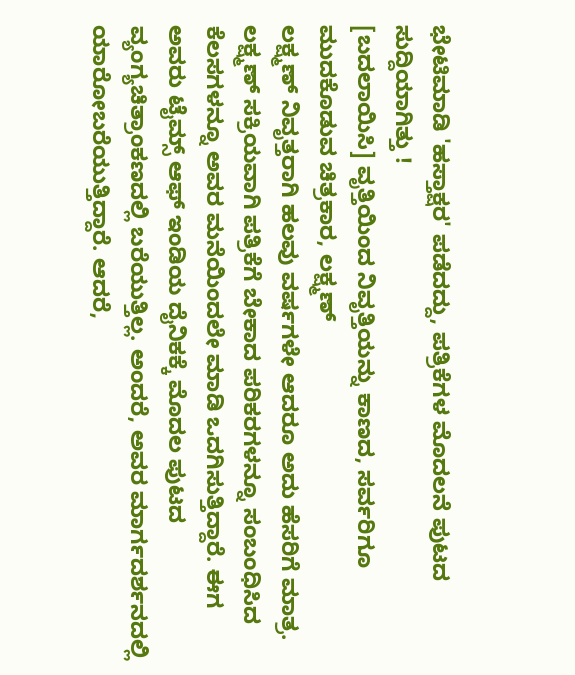ಭೇಟಿಮಾಡಿ 'ಹಸ್ತಾಕ್ಷರ' ಪಡೆದದ್ದು, ಪತ್ರಿಕೆಗಳ ಮೊದಲನೆ ಪುಟದ ಸುದ್ದಿಯಾಗಿತ್ತು !
[ಬದಲಾಯಿಸಿ] ವೃತ್ತಿಯಿಂದ ನಿವೃತ್ತಿಯನ್ನು ಕಾಣದ, ಸರ್ವರಿಗೂ ಮುದಕೊಡುವ ಚಿತ್ರಕಾರ, ಲಕ್ಷ್ಮಣ್
ಲಕ್ಷ್ಮಣ್ ನಿವೃತ್ತರಾಗಿ ಹಲವು ವರ್ಷಗಳೇ ಆದರೂ ಅದು ಹೆಸರಿಗೆ ಮಾತ್ರ. ಲಕ್ಷ್ಮಣ್ ಸಕ್ರಿಯವಾಗಿ ಪತ್ರಿಕೆಗೆ ಬೇಕಾದ ಪರಿಕರಗಳನ್ನೂ ಸಂಬಂಧಿಸಿದ ಕೆಲಸಗಳನ್ನೂ ಅವರ ಮನೆಯಿಂದಲೇ ಮಾಡಿ ಒದಗಿಸುತ್ತಿದ್ದಾರೆ. ಈಗ ಅವರು ಟೈಮ್ಸ್ ಆಫ್ ಇಂಡಿಯ ದೈನಿಕಕ್ಕೆ ಮೊದಲ ಪುಟದ ವ್ಯಂಗ್ಯಚಿತ್ರಾಂಕಣದಲ್ಲಿ ಬರೆಯುತ್ತಿಲ್ಲ. ಅಂದರೆ, ಅವರ ಮಾರ್ಗದರ್ಶನದಲ್ಲಿ ಯಾರೋಬರೆಯುತ್ತಿದ್ದಾರೆ. ಆದರೆ,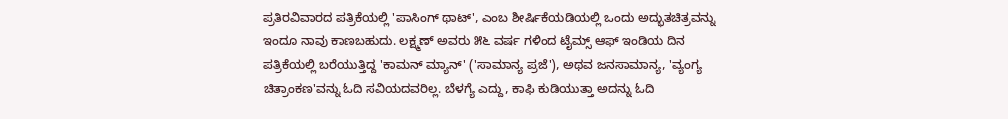ಪ್ರತಿರವಿವಾರದ ಪತ್ರಿಕೆಯಲ್ಲಿ 'ಪಾಸಿಂಗ್ ಥಾಟ್', ಎಂಬ ಶೀರ್ಷಿಕೆಯಡಿಯಲ್ಲಿ ಒಂದು ಅದ್ಭುತಚಿತ್ರವನ್ನು ಇಂದೂ ನಾವು ಕಾಣಬಹುದು. ಲಕ್ಷ್ಮಣ್ ಅವರು ೫೬ ವರ್ಷ ಗಳಿಂದ ಟೈಮ್ಸ್ ಆಫ್ ಇಂಡಿಯ ದಿನ ಪತ್ರಿಕೆಯಲ್ಲಿ ಬರೆಯುತ್ತಿದ್ದ 'ಕಾಮನ್ ಮ್ಯಾನ್' ('ಸಾಮಾನ್ಯ ಪ್ರಜೆ'), ಅಥವ ಜನಸಾಮಾನ್ಯ, 'ವ್ಯಂಗ್ಯ ಚಿತ್ರಾಂಕಣ'ವನ್ನು ಓದಿ ಸವಿಯದವರಿಲ್ಲ. ಬೆಳಗ್ಯೆ ಎದ್ದು, ಕಾಫಿ ಕುಡಿಯುತ್ತಾ ಅದನ್ನು ಓದಿ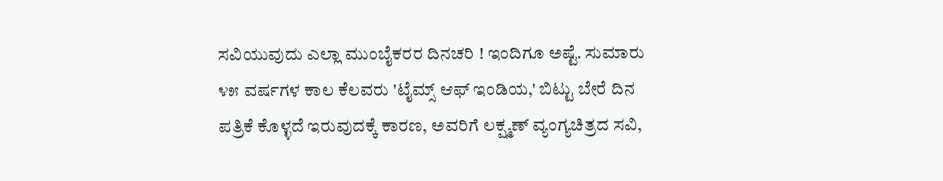ಸವಿಯುವುದು ಎಲ್ಲಾ ಮುಂಬೈಕರರ ದಿನಚರಿ ! ಇಂದಿಗೂ ಅಷ್ಟೆ. ಸುಮಾರು ೪೫ ವರ್ಷಗಳ ಕಾಲ ಕೆಲವರು 'ಟೈಮ್ಸ್ ಆಫ್ ಇಂಡಿಯ,' ಬಿಟ್ಟು ಬೇರೆ ದಿನ ಪತ್ರಿಕೆ ಕೊಳ್ಳದೆ ಇರುವುದಕ್ಕೆ ಕಾರಣ, ಅವರಿಗೆ ಲಕ್ಷ್ಮಣ್ ವ್ಯಂಗ್ಯಚಿತ್ರದ ಸವಿ,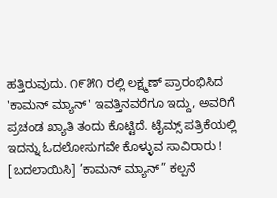ಹತ್ತಿರುವುದು. ೧೯೫೧ ರಲ್ಲಿ ಲಕ್ಷ್ಮಣ್ ಪ್ರಾರಂಭಿಸಿದ 'ಕಾಮನ್ ಮ್ಯಾನ್' ಇವತ್ತಿನವರೆಗೂ ಇದ್ದು, ಅವರಿಗೆ ಪ್ರಚಂಡ ಖ್ಯಾತಿ ತಂದು ಕೊಟ್ಟಿದೆ. ಟೈಮ್ಸ್ ಪತ್ರಿಕೆಯಲ್ಲಿ ಇದನ್ನು ಓದಲೋಸುಗವೇ ಕೊಳ್ಳುವ ಸಾವಿರಾರು !
[ಬದಲಾಯಿಸಿ] ’ಕಾಮನ್ ಮ್ಯಾನ್” ಕಲ್ಪನೆ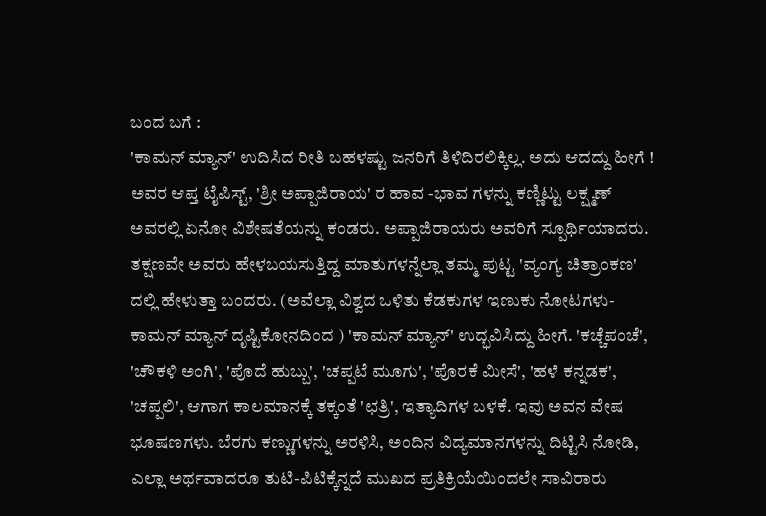ಬಂದ ಬಗೆ :
'ಕಾಮನ್ ಮ್ಯಾನ್' ಉದಿಸಿದ ರೀತಿ ಬಹಳಷ್ಟು ಜನರಿಗೆ ತಿಳಿದಿರಲಿಕ್ಕಿಲ್ಲ. ಅದು ಆದದ್ದು ಹೀಗೆ ! ಅವರ ಆಪ್ತ ಟೈಪಿಸ್ಟ್, 'ಶ್ರೀ ಅಪ್ಪಾಜಿರಾಯ' ರ ಹಾವ -ಭಾವ ಗಳನ್ನು ಕಣ್ಣಿಟ್ಟು ಲಕ್ಷ್ಮಣ್ ಅವರಲ್ಲಿ ಏನೋ ವಿಶೇಷತೆಯನ್ನು ಕಂಡರು. ಅಪ್ಪಾಜಿರಾಯರು ಅವರಿಗೆ ಸ್ಪೂರ್ಥಿಯಾದರು. ತಕ್ಷಣವೇ ಅವರು ಹೇಳಬಯಸುತ್ತಿದ್ದ ಮಾತುಗಳನ್ನೆಲ್ಲಾ ತಮ್ಮ ಪುಟ್ಟ 'ವ್ಯಂಗ್ಯ ಚಿತ್ರಾಂಕಣ' ದಲ್ಲಿ ಹೇಳುತ್ತಾ ಬಂದರು. (ಅವೆಲ್ಲಾ ವಿಶ್ವದ ಒಳಿತು ಕೆಡಕುಗಳ ಇಣುಕು ನೋಟಗಳು-ಕಾಮನ್ ಮ್ಯಾನ್ ದೃಷ್ಟಿಕೋನದಿಂದ ) 'ಕಾಮನ್ ಮ್ಯಾನ್' ಉದ್ಭವಿಸಿದ್ದು ಹೀಗೆ. 'ಕಚ್ಚೆಪಂಚೆ', 'ಚೌಕಳಿ ಅಂಗಿ', 'ಪೊದೆ ಹುಬ್ಬು', 'ಚಪ್ಪಟೆ ಮೂಗು', 'ಪೊರಕೆ ಮೀಸೆ', 'ಹಳೆ ಕನ್ನಡಕ', 'ಚಪ್ಪಲಿ', ಆಗಾಗ ಕಾಲಮಾನಕ್ಕೆ ತಕ್ಕಂತೆ 'ಛತ್ರಿ', ಇತ್ಯಾದಿಗಳ ಬಳಕೆ. ಇವು ಅವನ ವೇಷ ಭೂಷಣಗಳು. ಬೆರಗು ಕಣ್ಣುಗಳನ್ನು ಅರಳಿಸಿ, ಅಂದಿನ ವಿದ್ಯಮಾನಗಳನ್ನು ದಿಟ್ಟಿಸಿ ನೋಡಿ, ಎಲ್ಲಾ ಅರ್ಥವಾದರೂ ತುಟಿ-ಪಿಟಿಕ್ಕೆನ್ನದೆ ಮುಖದ ಪ್ರತಿಕ್ರಿಯೆಯಿಂದಲೇ ಸಾವಿರಾರು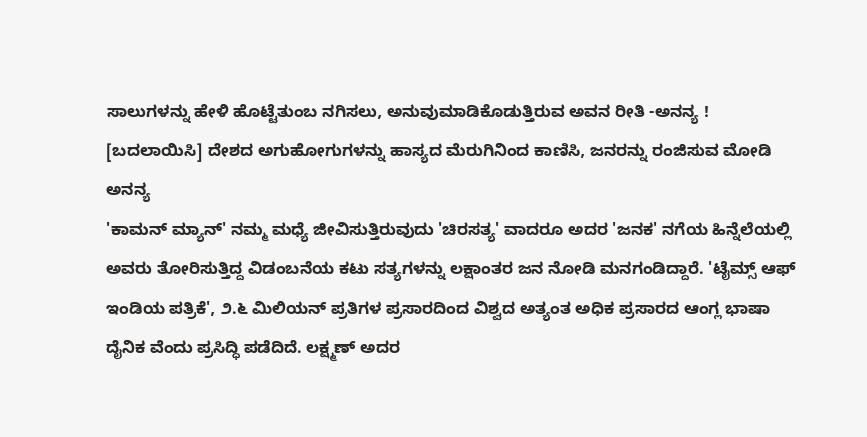ಸಾಲುಗಳನ್ನು ಹೇಳಿ ಹೊಟ್ಟೆತುಂಬ ನಗಿಸಲು, ಅನುವುಮಾಡಿಕೊಡುತ್ತಿರುವ ಅವನ ರೀತಿ -ಅನನ್ಯ !
[ಬದಲಾಯಿಸಿ] ದೇಶದ ಅಗುಹೋಗುಗಳನ್ನು ಹಾಸ್ಯದ ಮೆರುಗಿನಿಂದ ಕಾಣಿಸಿ, ಜನರನ್ನು ರಂಜಿಸುವ ಮೋಡಿ ಅನನ್ಯ
'ಕಾಮನ್ ಮ್ಯಾನ್' ನಮ್ಮ ಮಧ್ಯೆ ಜೀವಿಸುತ್ತಿರುವುದು 'ಚಿರಸತ್ಯ' ವಾದರೂ ಅದರ 'ಜನಕ' ನಗೆಯ ಹಿನ್ನೆಲೆಯಲ್ಲಿ ಅವರು ತೋರಿಸುತ್ತಿದ್ದ ವಿಡಂಬನೆಯ ಕಟು ಸತ್ಯಗಳನ್ನು ಲಕ್ಷಾಂತರ ಜನ ನೋಡಿ ಮನಗಂಡಿದ್ದಾರೆ. 'ಟೈಮ್ಸ್ ಆಫ್ ಇಂಡಿಯ ಪತ್ರಿಕೆ', ೨.೬ ಮಿಲಿಯನ್ ಪ್ರತಿಗಳ ಪ್ರಸಾರದಿಂದ ವಿಶ್ವದ ಅತ್ಯಂತ ಅಧಿಕ ಪ್ರಸಾರದ ಆಂಗ್ಲ ಭಾಷಾ ದೈನಿಕ ವೆಂದು ಪ್ರಸಿದ್ಧಿ ಪಡೆದಿದೆ. ಲಕ್ಷ್ಮಣ್ ಅದರ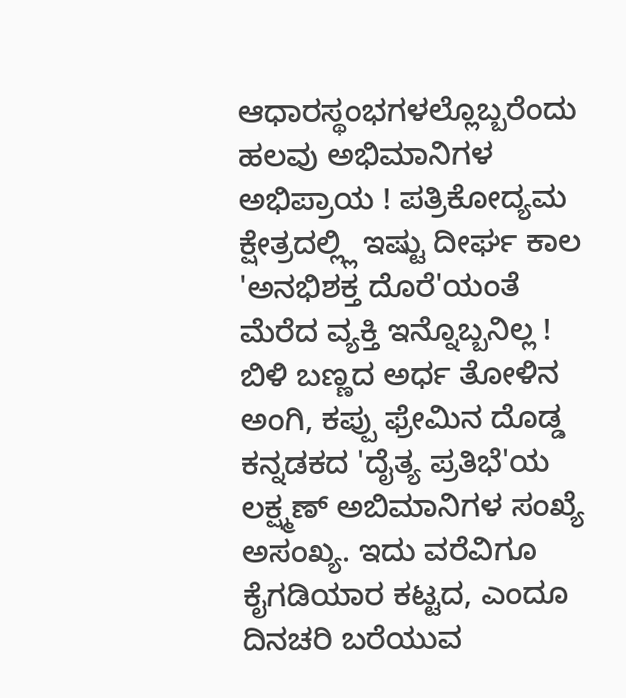ಆಧಾರಸ್ಥಂಭಗಳಲ್ಲೊಬ್ಬರೆಂದು ಹಲವು ಅಭಿಮಾನಿಗಳ ಅಭಿಪ್ರಾಯ ! ಪತ್ರಿಕೋದ್ಯಮ ಕ್ಷೇತ್ರದಲ್ಲ್ಲಿ ಇಷ್ಟು ದೀರ್ಘ ಕಾಲ 'ಅನಭಿಶಕ್ತ ದೊರೆ'ಯಂತೆ ಮೆರೆದ ವ್ಯಕ್ತಿ ಇನ್ನೊಬ್ಬನಿಲ್ಲ ! ಬಿಳಿ ಬಣ್ಣದ ಅರ್ಧ ತೋಳಿನ ಅಂಗಿ, ಕಪ್ಪು ಫ್ರೇಮಿನ ದೊಡ್ಡ ಕನ್ನಡಕದ 'ದೈತ್ಯ ಪ್ರತಿಭೆ'ಯ ಲಕ್ಷ್ಮಣ್ ಅಬಿಮಾನಿಗಳ ಸಂಖ್ಯೆ ಅಸಂಖ್ಯ. ಇದು ವರೆವಿಗೂ ಕೈಗಡಿಯಾರ ಕಟ್ಟದ, ಎಂದೂ ದಿನಚರಿ ಬರೆಯುವ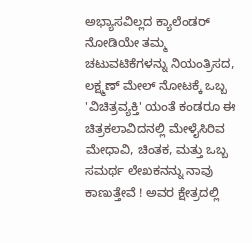ಅಭ್ಯಾಸವಿಲ್ಲದ ಕ್ಯಾಲೆಂಡರ್ ನೋಡಿಯೇ ತಮ್ಮ ಚಟುವಟಿಕೆಗಳನ್ನು ನಿಯಂತ್ರಿಸದ, ಲಕ್ಷ್ಮಣ್ ಮೇಲ್ ನೋಟಕ್ಕೆ ಒಬ್ಬ 'ವಿಚಿತ್ರವ್ಯಕ್ತಿ' ಯಂತೆ ಕಂಡರೂ ಈ ಚಿತ್ರಕಲಾವಿದನಲ್ಲಿ ಮೇಳೈಸಿರಿವ ಮೇಧಾವಿ, ಚಿಂತಕ, ಮತ್ತು ಒಬ್ಬ ಸಮರ್ಥ ಲೇಖಕನನ್ನು ನಾವು ಕಾಣುತ್ತೇವೆ ! ಅವರ ಕ್ಷೇತ್ರದಲ್ಲಿ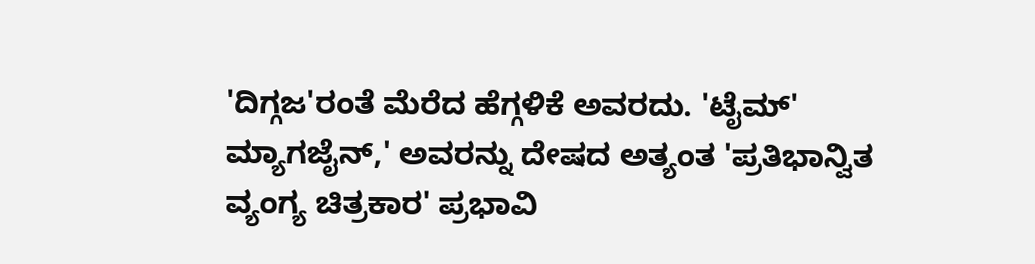'ದಿಗ್ಗಜ'ರಂತೆ ಮೆರೆದ ಹೆಗ್ಗಳಿಕೆ ಅವರದು. 'ಟೈಮ್' ಮ್ಯಾಗಜೈನ್,' ಅವರನ್ನು ದೇಷದ ಅತ್ಯಂತ 'ಪ್ರತಿಭಾನ್ವಿತ ವ್ಯಂಗ್ಯ ಚಿತ್ರಕಾರ' ಪ್ರಭಾವಿ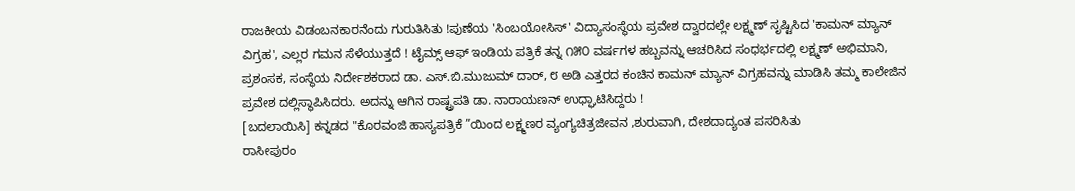ರಾಜಕೀಯ ವಿಡಂಬನಕಾರನೆಂದು ಗುರುತಿಸಿತು !ಪುಣೆಯ 'ಸಿಂಬಯೋಸಿಸ್' ವಿದ್ಯಾಸಂಸ್ಥೆಯ ಪ್ರವೇಶ ದ್ವಾರದಲ್ಲೇ ಲಕ್ಷ್ಮಣ್ ಸೃಷ್ಟಿಸಿದ 'ಕಾಮನ್ ಮ್ಯಾನ್ ವಿಗ್ರಹ', ಎಲ್ಲರ ಗಮನ ಸೆಳೆಯುತ್ತದೆ ! ಟೈಮ್ಸ್ ಆಫ್ ಇಂಡಿಯ ಪತ್ರಿಕೆ ತನ್ನ ೧೫೦ ವರ್ಷಗಳ ಹಬ್ಬವನ್ನು ಆಚರಿಸಿದ ಸಂಧರ್ಭದಲ್ಲಿ ಲಕ್ಷ್ಮಣ್ ಅಭಿಮಾನಿ, ಪ್ರಶಂಸಕ, ಸಂಸ್ಥೆಯ ನಿರ್ದೇಶಕರಾದ ಡಾ. ಎಸ್.ಬಿ.ಮುಜುಮ್ ದಾರ್, ೮ ಅಡಿ ಎತ್ತರದ ಕಂಚಿನ ಕಾಮನ್ ಮ್ಯಾನ್ ವಿಗ್ರಹವನ್ನು ಮಾಡಿಸಿ ತಮ್ಮ ಕಾಲೇಜಿನ ಪ್ರವೇಶ ದಲ್ಲಿಸ್ಥಾಪಿಸಿದರು. ಅದನ್ನು ಆಗಿನ ರಾಷ್ಟ್ರಪತಿ ಡಾ. ನಾರಾಯಣನ್ ಉಧ್ಘಾಟಿಸಿದ್ದರು !
[ಬದಲಾಯಿಸಿ] ಕನ್ನಡದ "ಕೊರವಂಜಿ ಹಾಸ್ಯಪತ್ರಿಕೆ ”ಯಿಂದ ಲಕ್ಷ್ಮಣರ ವ್ಯಂಗ್ಯಚಿತ್ರಜೀವನ ,ಶುರುವಾಗಿ, ದೇಶದಾದ್ಯಂತ ಪಸರಿಸಿತು
ರಾಸೀಪುರಂ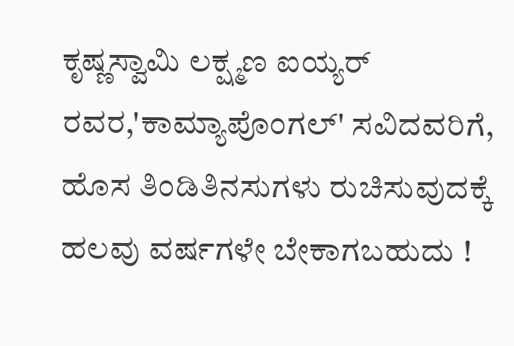ಕೃಷ್ಣಸ್ವಾಮಿ ಲಕ್ಷ್ಮಣ ಐಯ್ಯರ್ ರವರ,'ಕಾಮ್ಯಾಪೊಂಗಲ್' ಸವಿದವರಿಗೆ, ಹೊಸ ತಿಂಡಿತಿನಸುಗಳು ರುಚಿಸುವುದಕ್ಕೆ ಹಲವು ವರ್ಷಗಳೇ ಬೇಕಾಗಬಹುದು !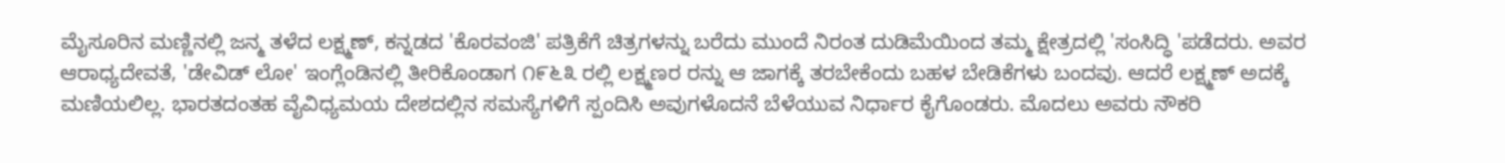ಮೈಸೂರಿನ ಮಣ್ಣಿನಲ್ಲಿ ಜನ್ಮ ತಳೆದ ಲಕ್ಷ್ಮಣ್, ಕನ್ನಡದ 'ಕೊರವಂಜಿ' ಪತ್ರಿಕೆಗೆ ಚಿತ್ರಗಳನ್ನು ಬರೆದು ಮುಂದೆ ನಿರಂತ ದುಡಿಮೆಯಿಂದ ತಮ್ಮ ಕ್ಷೇತ್ರದಲ್ಲಿ 'ಸಂಸಿದ್ಧಿ 'ಪಡೆದರು. ಅವರ ಆರಾಧ್ಯದೇವತೆ, 'ಡೇವಿಡ್ ಲೋ' ಇಂಗ್ಲೆಂಡಿನಲ್ಲಿ ತೀರಿಕೊಂಡಾಗ ೧೯೬೩ ರಲ್ಲಿ ಲಕ್ಷ್ಮಣರ ರನ್ನು ಆ ಜಾಗಕ್ಕೆ ತರಬೇಕೆಂದು ಬಹಳ ಬೇಡಿಕೆಗಳು ಬಂದವು. ಆದರೆ ಲಕ್ಷ್ಮಣ್ ಅದಕ್ಕೆ ಮಣಿಯಲಿಲ್ಲ. ಭಾರತದಂತಹ ವೈವಿಧ್ಯಮಯ ದೇಶದಲ್ಲಿನ ಸಮಸ್ಯೆಗಳಿಗೆ ಸ್ಪಂದಿಸಿ ಅವುಗಳೊದನೆ ಬೆಳೆಯುವ ನಿರ್ಧಾರ ಕೈಗೊಂಡರು. ಮೊದಲು ಅವರು ನೌಕರಿ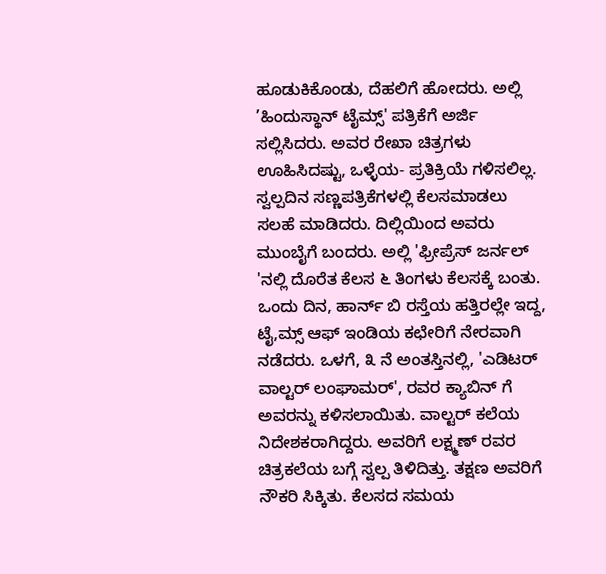ಹೂಡುಕಿಕೊಂಡು, ದೆಹಲಿಗೆ ಹೋದರು. ಅಲ್ಲಿ ’ಹಿಂದುಸ್ಥಾನ್ ಟೈಮ್ಸ್' ಪತ್ರಿಕೆಗೆ ಅರ್ಜಿ ಸಲ್ಲಿಸಿದರು. ಅವರ ರೇಖಾ ಚಿತ್ರಗಳು ಊಹಿಸಿದಷ್ಟು, ಒಳ್ಳೆಯ- ಪ್ರತಿಕ್ರಿಯೆ ಗಳಿಸಲಿಲ್ಲ. ಸ್ವಲ್ಪದಿನ ಸಣ್ಣಪತ್ರಿಕೆಗಳಲ್ಲಿ ಕೆಲಸಮಾಡಲು ಸಲಹೆ ಮಾಡಿದರು. ದಿಲ್ಲಿಯಿಂದ ಅವರು ಮುಂಬೈಗೆ ಬಂದರು. ಅಲ್ಲಿ 'ಫ್ರೀಪ್ರೆಸ್ ಜರ್ನಲ್ 'ನಲ್ಲಿ ದೊರೆತ ಕೆಲಸ ೬ ತಿಂಗಳು ಕೆಲಸಕ್ಕೆ ಬಂತು. ಒಂದು ದಿನ, ಹಾರ್ನ್ ಬಿ ರಸ್ತೆಯ ಹತ್ತಿರಲ್ಲೇ ಇದ್ದ, ಟೈ,ಮ್ಸ್ ಆಫ್ ಇಂಡಿಯ ಕಛೇರಿಗೆ ನೇರವಾಗಿ ನಡೆದರು. ಒಳಗೆ, ೩ ನೆ ಅಂತಸ್ತಿನಲ್ಲಿ, 'ಎಡಿಟರ್ ವಾಲ್ಟರ್ ಲಂಘಾಮರ್', ರವರ ಕ್ಯಾಬಿನ್ ಗೆ ಅವರನ್ನು ಕಳಿಸಲಾಯಿತು. ವಾಲ್ಟರ್ ಕಲೆಯ ನಿದೇಶಕರಾಗಿದ್ದರು. ಅವರಿಗೆ ಲಕ್ಷ್ಮಣ್ ರವರ ಚಿತ್ರಕಲೆಯ ಬಗ್ಗೆ ಸ್ವಲ್ಪ ತಿಳಿದಿತ್ತು. ತಕ್ಷಣ ಅವರಿಗೆ ನೌಕರಿ ಸಿಕ್ಕಿತು. ಕೆಲಸದ ಸಮಯ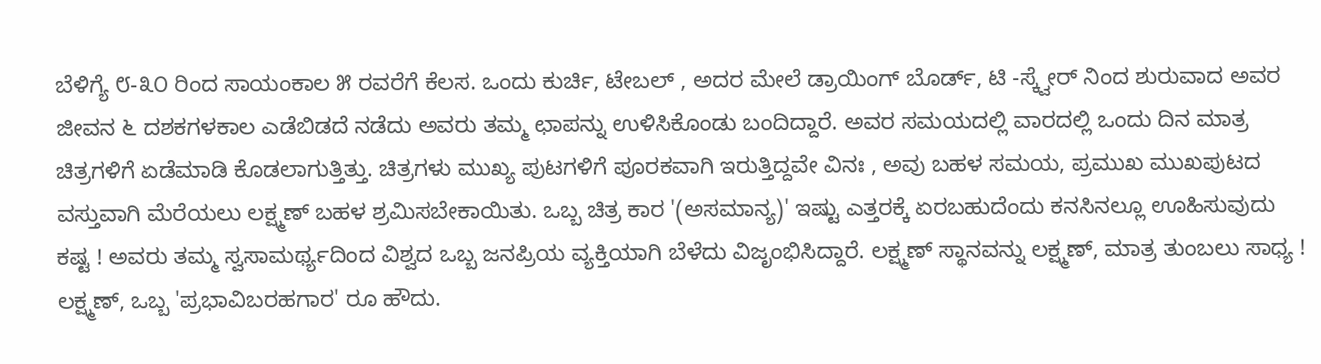ಬೆಳಿಗ್ಯೆ ೮-೩೦ ರಿಂದ ಸಾಯಂಕಾಲ ೫ ರವರೆಗೆ ಕೆಲಸ. ಒಂದು ಕುರ್ಚಿ, ಟೇಬಲ್ , ಅದರ ಮೇಲೆ ಡ್ರಾಯಿಂಗ್ ಬೊರ್ಡ್, ಟಿ -ಸ್ಕ್ವೇರ್ ನಿಂದ ಶುರುವಾದ ಅವರ ಜೀವನ ೬ ದಶಕಗಳಕಾಲ ಎಡೆಬಿಡದೆ ನಡೆದು ಅವರು ತಮ್ಮ ಛಾಪನ್ನು ಉಳಿಸಿಕೊಂಡು ಬಂದಿದ್ದಾರೆ. ಅವರ ಸಮಯದಲ್ಲಿ ವಾರದಲ್ಲಿ ಒಂದು ದಿನ ಮಾತ್ರ ಚಿತ್ರಗಳಿಗೆ ಏಡೆಮಾಡಿ ಕೊಡಲಾಗುತ್ತಿತ್ತು. ಚಿತ್ರಗಳು ಮುಖ್ಯ ಪುಟಗಳಿಗೆ ಪೂರಕವಾಗಿ ಇರುತ್ತಿದ್ದವೇ ವಿನಃ , ಅವು ಬಹಳ ಸಮಯ, ಪ್ರಮುಖ ಮುಖಪುಟದ ವಸ್ತುವಾಗಿ ಮೆರೆಯಲು ಲಕ್ಷ್ಮಣ್ ಬಹಳ ಶ್ರಮಿಸಬೇಕಾಯಿತು. ಒಬ್ಬ ಚಿತ್ರ ಕಾರ '(ಅಸಮಾನ್ಯ)' ಇಷ್ಟು ಎತ್ತರಕ್ಕೆ ಏರಬಹುದೆಂದು ಕನಸಿನಲ್ಲೂ ಊಹಿಸುವುದು ಕಷ್ಟ ! ಅವರು ತಮ್ಮ ಸ್ವಸಾಮರ್ಥ್ಯದಿಂದ ವಿಶ್ವದ ಒಬ್ಬ ಜನಪ್ರಿಯ ವ್ಯಕ್ತಿಯಾಗಿ ಬೆಳೆದು ವಿಜೃಂಭಿಸಿದ್ದಾರೆ. ಲಕ್ಷ್ಮಣ್ ಸ್ಥಾನವನ್ನು ಲಕ್ಷ್ಮಣ್, ಮಾತ್ರ ತುಂಬಲು ಸಾಧ್ಯ ! ಲಕ್ಷ್ಮಣ್, ಒಬ್ಬ 'ಪ್ರಭಾವಿಬರಹಗಾರ' ರೂ ಹೌದು.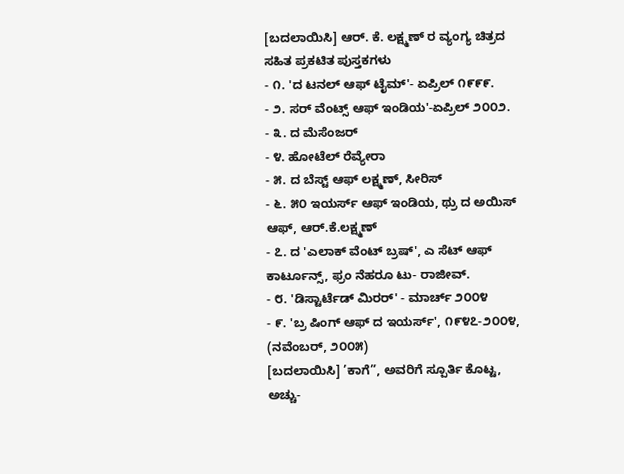[ಬದಲಾಯಿಸಿ] ಆರ್. ಕೆ. ಲಕ್ಷ್ಮಣ್ ರ ವ್ಯಂಗ್ಯ ಚಿತ್ರದ ಸಹಿತ ಪ್ರಕಟಿತ ಪುಸ್ತಕಗಳು
- ೧. 'ದ ಟನಲ್ ಆಫ್ ಟೈಮ್'- ಏಪ್ರಿಲ್ ೧೯೯೯.
- ೨. ಸರ್ ವೆಂಟ್ಸ್ ಆಫ್ ಇಂಡಿಯ'-ಏಪ್ರಿಲ್ ೨೦೦೨.
- ೩. ದ ಮೆಸೆಂಜರ್
- ೪. ಹೋಟೆಲ್ ರೆವ್ಯೇರಾ
- ೫. ದ ಬೆಸ್ಟ್ ಆಫ್ ಲಕ್ಷ್ಮಣ್, ಸೀರಿಸ್
- ೬. ೫೦ ಇಯರ್ಸ್ ಆಫ್ ಇಂಡಿಯ, ಥ್ರು ದ ಅಯಿಸ್ ಆಫ್, ಆರ್.ಕೆ.ಲಕ್ಷ್ಮಣ್
- ೭. ದ 'ಎಲಾಕ್ ವೆಂಟ್ ಬ್ರಷ್', ಎ ಸೆಟ್ ಆಫ್ ಕಾರ್ಟೂನ್ಸ್, ಫ್ರಂ ನೆಹರೂ ಟು- ರಾಜೀವ್.
- ೮. 'ಡಿಸ್ಟಾರ್ಟೆಡ್ ಮಿರರ್' - ಮಾರ್ಚ್ ೨೦೦೪
- ೯. 'ಬ್ರ ಷಿಂಗ್ ಆಫ್ ದ ಇಯರ್ಸ್', ೧೯೪೭-೨೦೦೪, (ನವೆಂಬರ್, ೨೦೦೫)
[ಬದಲಾಯಿಸಿ] ’ಕಾಗೆ”, ಅವರಿಗೆ ಸ್ಪೂರ್ತಿ ಕೊಟ್ಟ, ಅಚ್ಚು-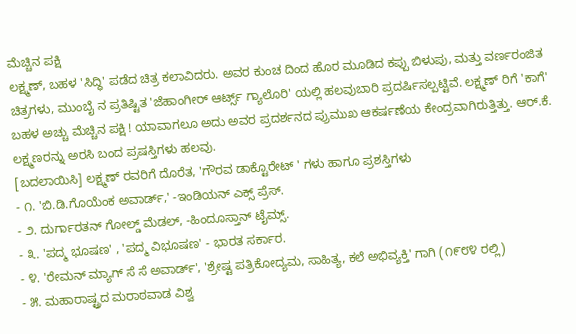ಮೆಚ್ಚಿನ ಪಕ್ಷಿ
ಲಕ್ಷ್ಮಣ್, ಬಹಳ 'ಸಿದ್ಧಿ' ಪಡೆದ ಚಿತ್ರ ಕಲಾವಿದರು. ಅವರ ಕುಂಚ ದಿಂದ ಹೊರ ಮೂಡಿದ ಕಪ್ಪು ಬಿಳುಪು, ಮತ್ತು ವರ್ಣರಂಜಿತ ಚಿತ್ರಗಳು, ಮುಂಬೈ ನ ಪ್ರತಿಷ್ಟಿತ 'ಜೆಹಾಂಗೀರ್ ಆರ್ಟ್ಸ್ ಗ್ಯಾಲೊರಿ' ಯಲ್ಲಿ ಹಲವುಬಾರಿ ಪ್ರದರ್ಷಿಸಲ್ಪಟ್ಟಿವೆ. ಲಕ್ಷ್ಮಣ್ ರಿಗೆ 'ಕಾಗೆ' ಬಹಳ ಅಚ್ಚು ಮೆಚ್ಚಿನ ಪಕ್ಷಿ ! ಯಾವಾಗಲೂ ಅದು ಅವರ ಪ್ರದರ್ಶನದ ಪ್ರುಮುಖ ಆಕರ್ಷಣೆಯ ಕೇಂದ್ರವಾಗಿರುತ್ತಿತ್ತು. ಆರ್.ಕೆ. ಲಕ್ಷ್ಮಣರನ್ನು ಅರಸಿ ಬಂದ ಪ್ರಷಸ್ತಿಗಳು ಹಲವು.
[ಬದಲಾಯಿಸಿ] ಲಕ್ಷ್ಮಣ್ ರವರಿಗೆ ದೊರೆತ, 'ಗೌರವ ಡಾಕ್ಟೊರೇಟ್ ' ಗಳು ಹಾಗೂ ಪ್ರಶಸ್ತಿಗಳು
- ೧. 'ಬಿ.ಡಿ.ಗೊಯೆಂಕ ಅವಾರ್ಡ್,' -ಇಂಡಿಯನ್ ಎಕ್ಸ್ ಪ್ರೆಸ್.
- ೨. ದುರ್ಗಾರತನ್ ಗೋಲ್ಡ್ ಮೆಡಲ್, -ಹಿಂದೂಸ್ತಾನ್ ಟೈಮ್ಸ್.
- ೩. 'ಪದ್ಮ ಭೂಷಣ' , 'ಪದ್ಮ ವಿಭೂಷಣ' - ಭಾರತ ಸರ್ಕಾರ.
- ೪. 'ರೇಮನ್ ಮ್ಯಾಗ್ ಸೆ ಸೆ ಅವಾರ್ಡ್', 'ಶ್ರೇಷ್ಟ ಪತ್ರಿಕೋದ್ಯಮ, ಸಾಹಿತ್ಯ, ಕಲೆ ಅಭಿವ್ಯಕ್ತಿ' ಗಾಗಿ (೧೯೮೪ ರಲ್ಲಿ)
- ೫. ಮಹಾರಾಷ್ಟ್ರದ ಮರಾಠವಾಡ ವಿಶ್ವ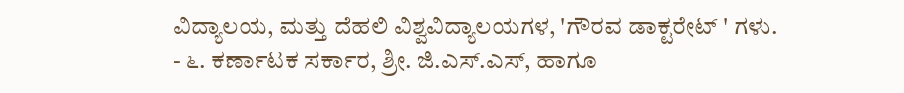ವಿದ್ಯಾಲಯ, ಮತ್ತು ದೆಹಲಿ ವಿಶ್ವವಿದ್ಯಾಲಯಗಳ, 'ಗೌರವ ಡಾಕ್ಟರೇಟ್ ' ಗಳು.
- ೬. ಕರ್ಣಾಟಕ ಸರ್ಕಾರ, ಶ್ರೀ. ಜಿ.ಎಸ್.ಎಸ್, ಹಾಗೂ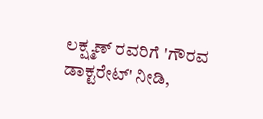ಲಕ್ಷ್ಮಣ್ ರವರಿಗೆ 'ಗೌರವ ಡಾಕ್ಟರೇಟ್' ನೀಡಿ,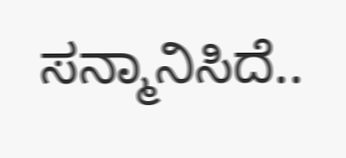ಸನ್ಮಾನಿಸಿದೆ..